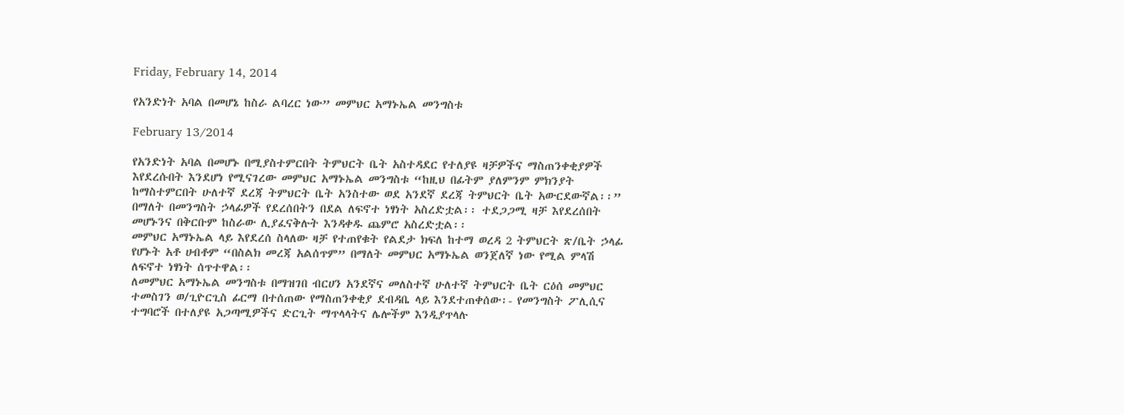Friday, February 14, 2014

የአንድነት አባል በመሆኔ ከስራ ልባረር ነው” መምህር አማኑኤል መንግስቱ

February 13/2014

የአንድነት አባል በመሆኑ በሚያስተምርበት ትምህርት ቤት አስተዳደር የተለያዩ ዛቻዎችና ማስጠንቀቂያዎች እየደረሱበት እንደሆነ የሚናገረው መምህር አማኑኤል መንግስቱ “ከዚህ በፊትም ያለምንም ምክንያት ከማስተምርበት ሁለተኛ ደረጃ ትምህርት ቤት አንስተው ወደ አንደኛ ደረጃ ትምህርት ቤት አውርደውኛል፡፡” በማለት በመንግስት ኃላፊዎች የደረሰበትን በደል ለፍኖተ ነፃነት አስረድቷል፡፡ ተደጋጋሚ ዛቻ እየደረሰበት መሆኑንና በቅርቡም ከስራው ሊያፈናቅሉት እንዳቀዱ ጨምሮ አስረድቷል፡፡
መምህር አማኑኤል ላይ እየደረሰ ስላለው ዛቻ የተጠየቁት የልደታ ክፍለ ከተማ ወረዳ 2 ትምህርት ጽ/ቤት ኃላፊ የሆኑት አቶ ሀብቶም “በስልክ መረጃ አልሰጥም” በማለት መምህር አማኑኤል ወንጀለኛ ነው የሚል ምላሽ ለፍኖተ ነፃነት ሰጥተዋል፡፡
ለመምህር አማኑኤል መንግስቱ በማዝገበ ብርሀን አንደኛና መለስተኛ ሁለተኛ ትምህርት ቤት ርዕሰ መምህር ተመስገን ወ/ጊዮርጊስ ፊርማ በተሰጠው የማስጠንቀቂያ ደብዳቤ ላይ እንደተጠቀሰው፡- የመንግስት ፖሊሲና ተግባሮች በተለያዩ አጋጣሚዎችና ድርጊት ማጥላላትና ሌሎችም እንዲያጥላሉ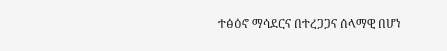ተፅዕኖ ማሳደርና በተረጋጋና ሰላማዊ በሆነ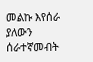መልኩ እየሰራ ያለውን ሰራተኛመብት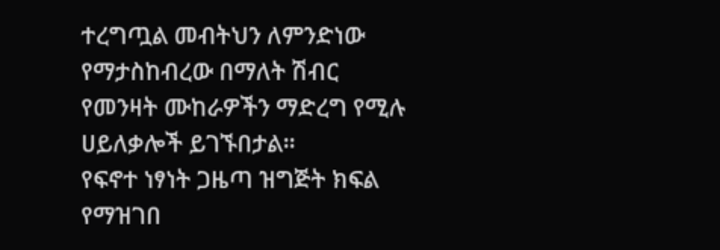ተረግጧል መብትህን ለምንድነው የማታስከብረው በማለት ሽብር የመንዛት ሙከራዎችን ማድረግ የሚሉ ሀይለቃሎች ይገኙበታል፡፡
የፍኖተ ነፃነት ጋዜጣ ዝግጅት ክፍል የማዝገበ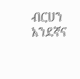ብርሀን አንደኛና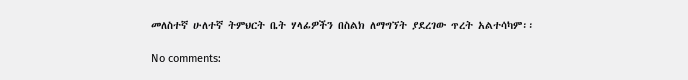መለስተኛ ሁለተኛ ትምህርት ቤት ሃላፊዎችን በስልክ ለማግኘት ያደረገው ጥረት አልተሳካም፡፡

No comments: